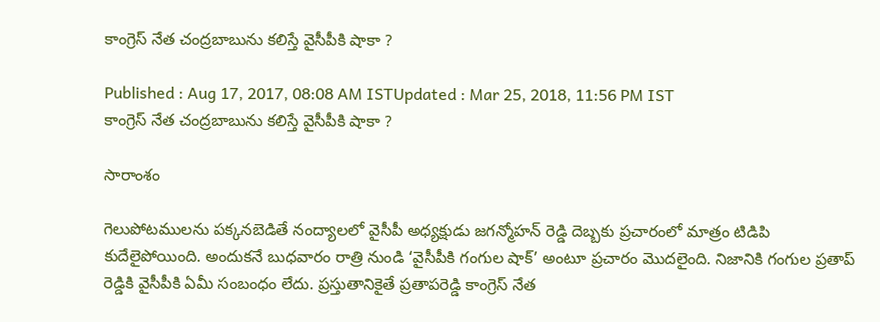కాంగ్రెస్ నేత చంద్రబాబును కలిస్తే వైసీపీకి షాకా ?

Published : Aug 17, 2017, 08:08 AM ISTUpdated : Mar 25, 2018, 11:56 PM IST
కాంగ్రెస్ నేత చంద్రబాబును కలిస్తే వైసీపీకి షాకా ?

సారాంశం

గెలుపోటములను పక్కనబెడితే నంద్యాలలో వైసీపీ అధ్యక్షుడు జగన్మోహన్ రెడ్డి దెబ్బకు ప్రచారంలో మాత్రం టిడిపి కుదేలైపోయింది. అందుకనే బుధవారం రాత్రి నుండి ‘వైసీపీకి గంగుల షాక్’ అంటూ ప్రచారం మొదలైంది. నిజానికి గంగుల ప్రతాప్ రెడ్డికి వైసీపీకి ఏమీ సంబంధం లేదు. ప్రస్తుతానికైతే ప్రతాపరెడ్డి కాంగ్రెస్ నేత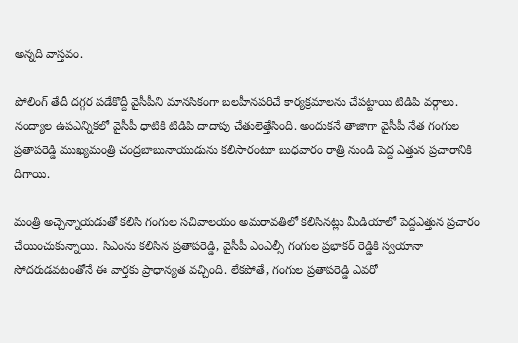అన్నది వాస్తవం.

పోలింగ్ తేదీ దగ్గర పడేకొద్దీ వైసీపీని మానసికంగా బలహీనపరిచే కార్యక్రమాలను చేపట్టాయి టిడిపి వర్గాలు. నంద్యాల ఉపఎన్నికలో వైసీపీ ధాటికి టిడిపి దాదాపు చేతులెత్తేసింది. అందుకనే తాజాగా వైసీపీ నేత గంగుల ప్రతాపరెడ్డి ముఖ్యమంత్రి చంద్రబాబునాయుడును కలిసారంటూ బుధవారం రాత్రి నుండి పెద్ద ఎత్తున ప్రచారానికి దిగాయి.

మంత్రి అచ్చెన్నాయడుతో కలిసి గంగుల సచివాలయం అమరావతిలో కలిసినట్లు మీడియాలో పెద్దఎత్తున ప్రచారం చేయించుకున్నాయి. సిఎంను కలిసిన ప్రతాపరెడ్డి, వైసీపీ ఎంఎల్సీ గంగుల ప్రభాకర్ రెడ్డికి స్వయానా సోదరుడవటంతోనే ఈ వార్తకు ప్రాధాన్యత వచ్చింది. లేకపోతే, గంగుల ప్రతాపరెడ్డి ఎవరో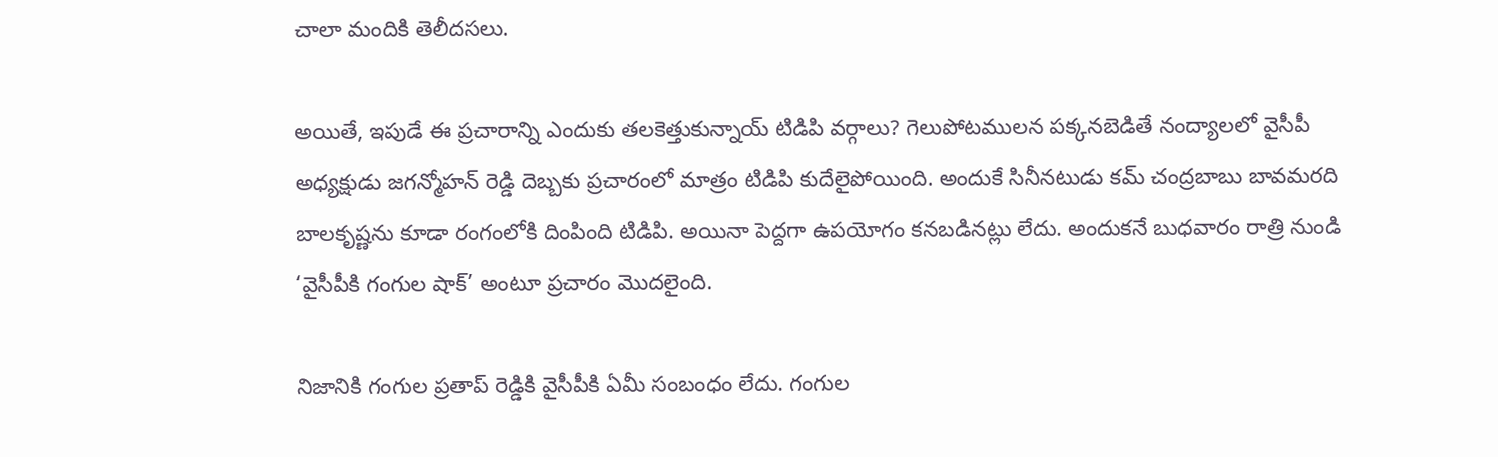చాలా మందికి తెలీదసలు.

అయితే, ఇపుడే ఈ ప్రచారాన్ని ఎందుకు తలకెత్తుకున్నాయ్ టిడిపి వర్గాలు? గెలుపోటములన పక్కనబెడితే నంద్యాలలో వైసీపీ అధ్యక్షుడు జగన్మోహన్ రెడ్డి దెబ్బకు ప్రచారంలో మాత్రం టిడిపి కుదేలైపోయింది. అందుకే సినీనటుడు కమ్ చంద్రబాబు బావమరది బాలకృష్ణను కూడా రంగంలోకి దింపింది టిడిపి. అయినా పెద్దగా ఉపయోగం కనబడినట్లు లేదు. అందుకనే బుధవారం రాత్రి నుండి ‘వైసీపీకి గంగుల షాక్’ అంటూ ప్రచారం మొదలైంది.

నిజానికి గంగుల ప్రతాప్ రెడ్డికి వైసీపీకి ఏమీ సంబంధం లేదు. గంగుల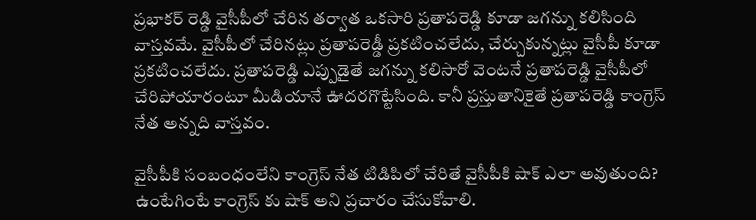ప్రభాకర్ రెడ్డి వైసీపీలో చేరిన తర్వాత ఒకసారి ప్రతాపరెడ్డి కూడా జగన్ను కలిసింది వాస్తవమే. వైసీపీలో చేరినట్లు ప్రతాపరెడ్డీ ప్రకటించలేదు, చేర్చుకున్నట్లు వైసీపీ కూడా ప్రకటించలేదు. ప్రతాపరెడ్డి ఎప్పుడైతే జగన్ను కలిసారో వెంటనే ప్రతాపరెడ్డి వైసీపీలో చేరిపోయారంటూ మీడియానే ఊదరగొట్టేసింది. కానీ ప్రస్తుతానికైతే ప్రతాపరెడ్డి కాంగ్రెస్ నేత అన్నది వాస్తవం.

వైసీపీకి సంబంధంలేని కాంగ్రెస్ నేత టిడిపిలో చేరితే వైసీపీకి షాక్ ఎలా అవుతుంది? ఉంటేగింటే కాంగ్రెస్ కు షాక్ అని ప్రచారం చేసుకోవాలి.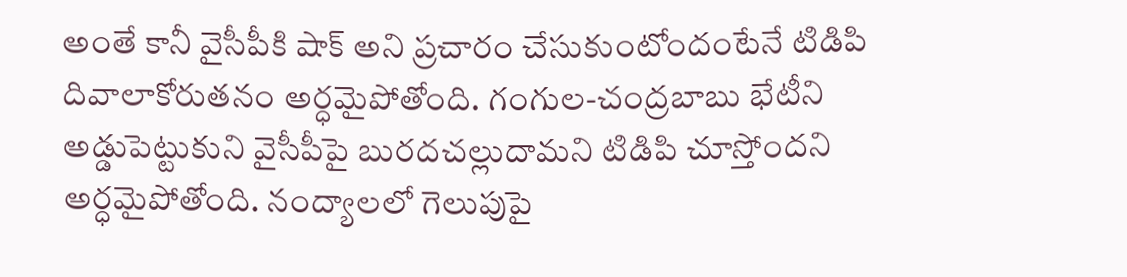అంతే కానీ వైసీపీకి షాక్ అని ప్రచారం చేసుకుంటోందంటేనే టిడిపి దివాలాకోరుతనం అర్ధమైపోతోంది. గంగుల-చంద్రబాబు భేటీని అడ్డుపెట్టుకుని వైసీపీపై బురదచల్లుదామని టిడిపి చూస్తోందని అర్ధమైపోతోంది. నంద్యాలలో గెలుపుపై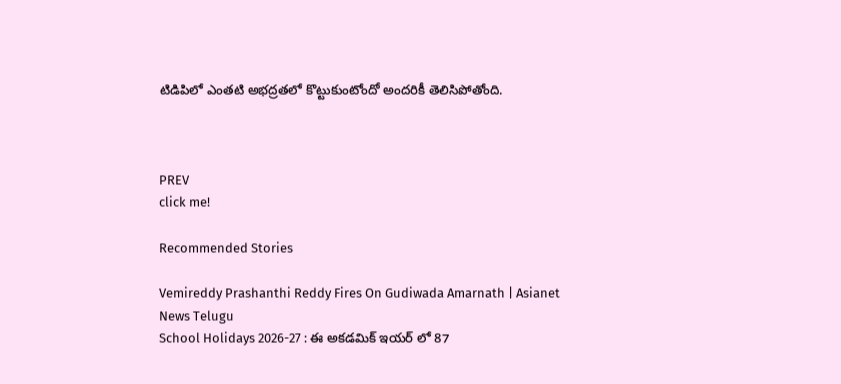టిడిపిలో ఎంతటి అభద్రతలో కొట్టుకుంటోందో అందరికీ తెలిసిపోతోంది.



PREV
click me!

Recommended Stories

Vemireddy Prashanthi Reddy Fires On Gudiwada Amarnath | Asianet News Telugu
School Holidays 2026-27 : ఈ అకడమిక్ ఇయర్ లో 87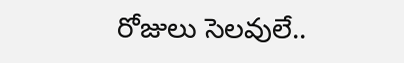రోజులు సెలవులే..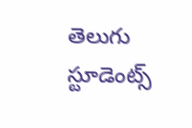తెలుగు స్టూడెంట్స్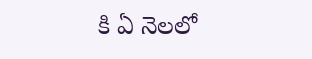కి ఏ నెలలో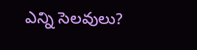ఎన్ని సెలవులు?